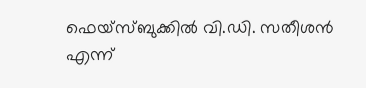ഫെയ്സ്ബുക്കിൽ വി.ഡി. സതീശൻ എന്ന്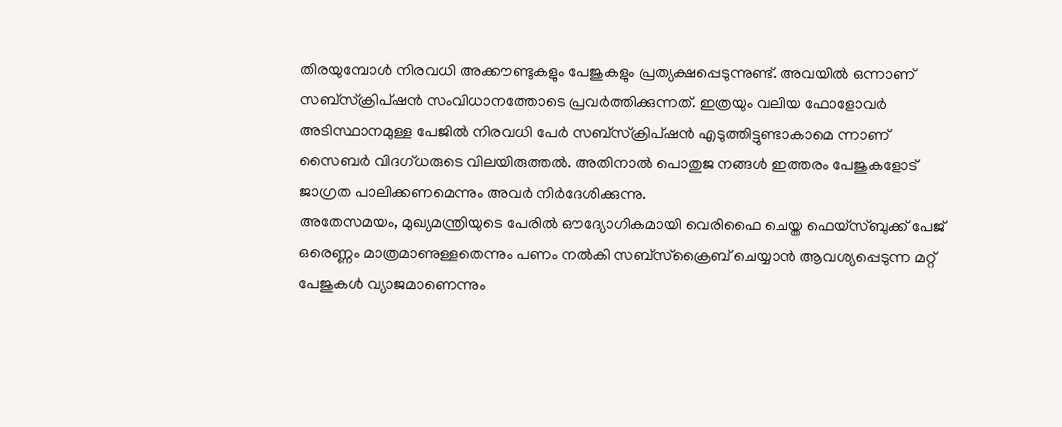തിരയുമ്പോൾ നിരവധി അക്കൗണ്ടുകളും പേജുകളും പ്രത്യക്ഷപ്പെടുന്നുണ്ട്. അവയിൽ ഒന്നാണ് സബ്സ്ക്രിപ്ഷൻ സംവിധാനത്തോടെ പ്രവർത്തിക്കുന്നത്. ഇത്രയും വലിയ ഫോളോവർ അടിസ്ഥാനമുള്ള പേജിൽ നിരവധി പേർ സബ്സ്ക്രിപ്ഷൻ എടുത്തിട്ടുണ്ടാകാമെ ന്നാണ് സൈബർ വിദഗ്ധരുടെ വിലയിരുത്തൽ. അതിനാൽ പൊതുജ നങ്ങൾ ഇത്തരം പേജുകളോട് ജാഗ്രത പാലിക്കണമെന്നും അവർ നിർദേശിക്കുന്നു.
അതേസമയം, മുഖ്യമന്ത്രിയുടെ പേരിൽ ഔദ്യോഗികമായി വെരിഫൈ ചെയ്ത ഫെയ്സ്ബുക്ക് പേജ് ഒരെണ്ണം മാത്രമാണുള്ളതെന്നും പണം നൽകി സബ്സ്ക്രൈബ് ചെയ്യാൻ ആവശ്യപ്പെടുന്ന മറ്റ് പേജുകൾ വ്യാജമാണെന്നും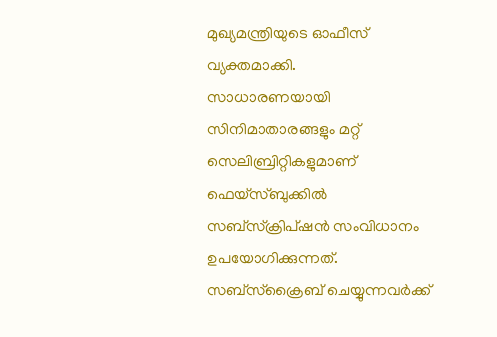മുഖ്യമന്ത്രിയുടെ ഓഫീസ് വ്യക്തമാക്കി.
സാധാരണയായി സിനിമാതാരങ്ങളും മറ്റ് സെലിബ്രിറ്റികളുമാണ് ഫെയ്സ്ബുക്കിൽ സബ്സ്ക്രിപ്ഷൻ സംവിധാനം ഉപയോഗിക്കുന്നത്. സബ്സ്ക്രൈബ് ചെയ്യുന്നവർക്ക്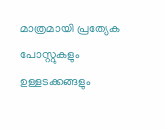മാത്രമായി പ്രത്യേക പോസ്റ്റുകളും ഉള്ളടക്കങ്ങളും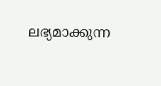ലഭ്യമാക്കുന്ന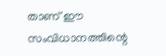താണ് ഈ സംവിധാനത്തിന്റെ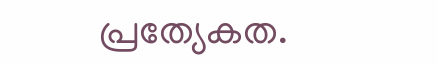പ്രത്യേകത.